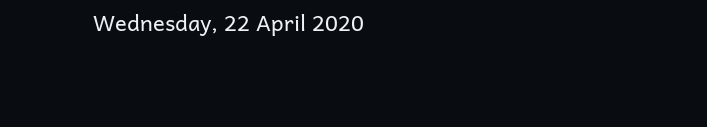Wednesday, 22 April 2020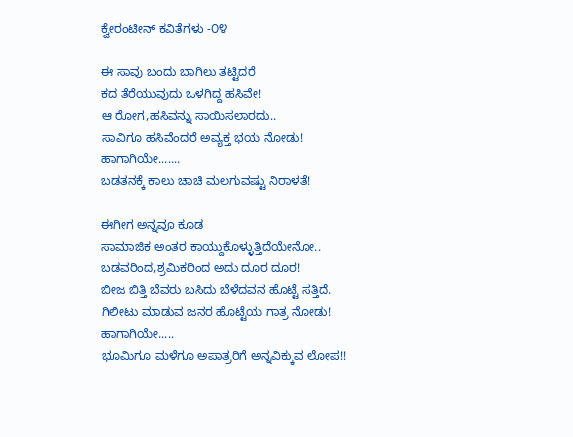ಕ್ವೇರಂಟೀನ್ ಕವಿತೆಗಳು -೦೪

ಈ ಸಾವು ಬಂದು ಬಾಗಿಲು ತಟ್ಟಿದರೆ
ಕದ ತೆರೆಯುವುದು ಒಳಗಿದ್ದ ಹಸಿವೇ!
ಆ ರೋಗ,ಹಸಿವನ್ನು ಸಾಯಿಸಲಾರದು..
ಸಾವಿಗೂ ಹಸಿವೆಂದರೆ ಅವ್ಯಕ್ತ ಭಯ ನೋಡು!
ಹಾಗಾಗಿಯೇ.......
ಬಡತನಕ್ಕೆ ಕಾಲು ಚಾಚಿ ಮಲಗುವಷ್ಟು ನಿರಾಳತೆ!

ಈಗೀಗ ಅನ್ನವೂ ಕೂಡ
ಸಾಮಾಜಿಕ ಅಂತರ ಕಾಯ್ದುಕೊಳ್ಳುತ್ತಿದೆಯೇನೋ..
ಬಡವರಿಂದ,ಶ್ರಮಿಕರಿಂದ ಅದು ದೂರ ದೂರ!
ಬೀಜ ಬಿತ್ತಿ ಬೆವರು ಬಸಿದು ಬೆಳೆದವನ ಹೊಟ್ಟೆ ಸತ್ತಿದೆ.
ಗಿಲೀಟು ಮಾಡುವ ಜನರ ಹೊಟ್ಟೆಯ ಗಾತ್ರ ನೋಡು!
ಹಾಗಾಗಿಯೇ.....
ಭೂಮಿಗೂ ಮಳೆಗೂ ಅಪಾತ್ರರಿಗೆ ಅನ್ನವಿಕ್ಕುವ ಲೋಪ!!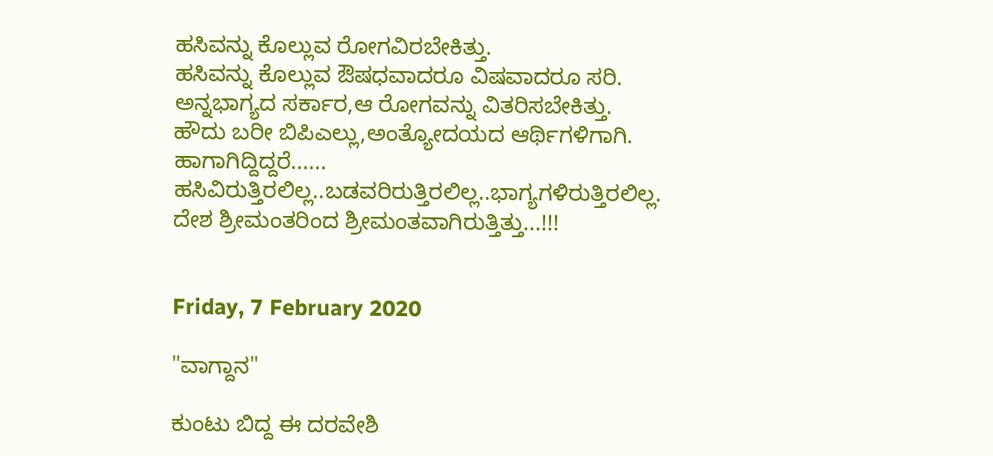ಹಸಿವನ್ನು ಕೊಲ್ಲುವ ರೋಗವಿರಬೇಕಿತ್ತು.
ಹಸಿವನ್ನು ಕೊಲ್ಲುವ ಔಷಧವಾದರೂ ವಿಷವಾದರೂ ಸರಿ.
ಅನ್ನಭಾಗ್ಯದ ಸರ್ಕಾರ,ಆ ರೋಗವನ್ನು ವಿತರಿಸಬೇಕಿತ್ತು.
ಹೌದು ಬರೀ ಬಿಪಿಎಲ್ಲು,ಅಂತ್ಯೋದಯದ ಆರ್ಥಿಗಳಿಗಾಗಿ.
ಹಾಗಾಗಿದ್ದಿದ್ದರೆ......
ಹಸಿವಿರುತ್ತಿರಲಿಲ್ಲ..ಬಡವರಿರುತ್ತಿರಲಿಲ್ಲ..ಭಾಗ್ಯಗಳಿರುತ್ತಿರಲಿಲ್ಲ.
ದೇಶ ಶ್ರೀಮಂತರಿಂದ ಶ್ರೀಮಂತವಾಗಿರುತ್ತಿತ್ತು...!!!


Friday, 7 February 2020

"ವಾಗ್ದಾನ"

ಕುಂಟು ಬಿದ್ದ ಈ ದರವೇಶಿ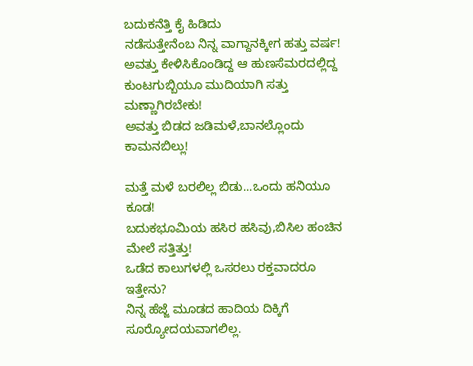ಬದುಕನೆತ್ತಿ ಕೈ ಹಿಡಿದು
ನಡೆಸುತ್ತೇನೆಂಬ ನಿನ್ನ ವಾಗ್ದಾನಕ್ಕೀಗ ಹತ್ತು ವರ್ಷ!
ಅವತ್ತು ಕೇಳಿಸಿಕೊಂಡಿದ್ದ ಆ ಹುಣಸೆಮರದಲ್ಲಿದ್ದ
ಕುಂಟಗುಬ್ಬಿಯೂ ಮುದಿಯಾಗಿ ಸತ್ತು ಮಣ್ಣಾಗಿರಬೇಕು!
ಅವತ್ತು ಬಿಡದ ಜಡಿಮಳೆ,ಬಾನಲ್ಲೊಂದು ಕಾಮನಬಿಲ್ಲು!

ಮತ್ತೆ ಮಳೆ ಬರಲಿಲ್ಲ ಬಿಡು...ಒಂದು ಹನಿಯೂ ಕೂಡ!
ಬದುಕಭೂಮಿಯ ಹಸಿರ ಹಸಿವು,ಬಿಸಿಲ ಹಂಚಿನ ಮೇಲೆ ಸತ್ತಿತ್ತು!
ಒಡೆದ ಕಾಲುಗಳಲ್ಲಿ ಒಸರಲು ರಕ್ತವಾದರೂ ಇತ್ತೇನು?
ನಿನ್ನ ಹೆಜ್ಜೆ ಮೂಡದ ಹಾದಿಯ ದಿಕ್ಕಿಗೆ ಸೂರ‌್ಯೋದಯವಾಗಲಿಲ್ಲ.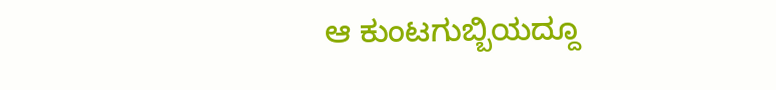ಆ ಕುಂಟಗುಬ್ಬಿಯದ್ದೂ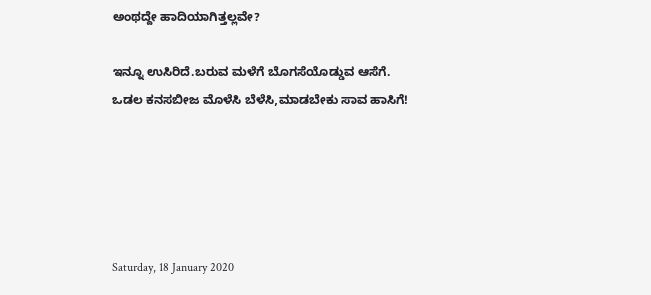ಅಂಥದ್ದೇ ಹಾದಿಯಾಗಿತ್ತಲ್ಲವೇ?

ಇನ್ನೂ ಉಸಿರಿದೆ.ಬರುವ ಮಳೆಗೆ ಬೊಗಸೆಯೊಡ್ಡುವ ಆಸೆಗೆ.
ಒಡಲ ಕನಸಬೀಜ ಮೊಳೆಸಿ ಬೆಳೆಸಿ,ಮಾಡಬೇಕು ಸಾವ ಹಾಸಿಗೆ!





Saturday, 18 January 2020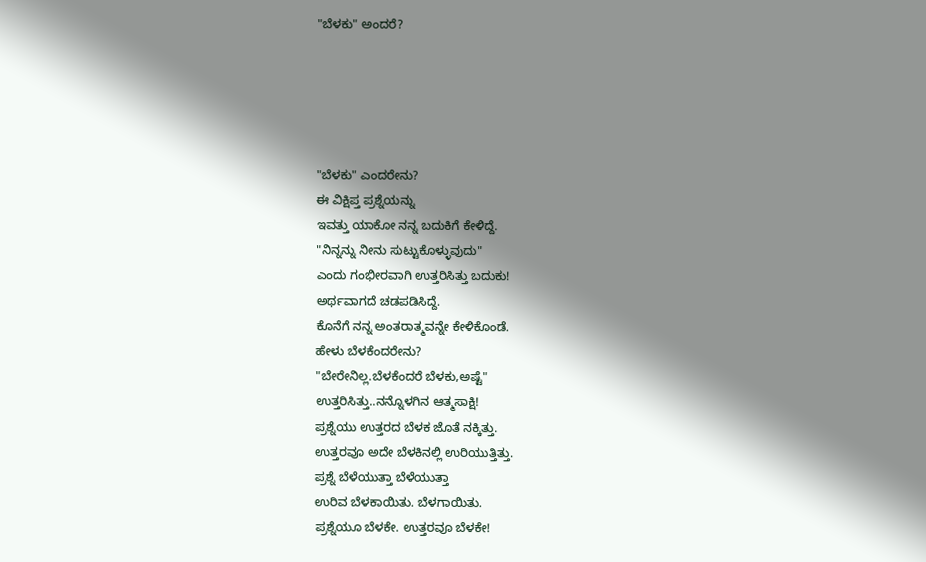"ಬೆಳಕು" ಅಂದರೆ?





"ಬೆಳಕು" ಎಂದರೇನು?
ಈ ವಿಕ್ಷಿಪ್ತ ಪ್ರಶ್ನೆಯನ್ನು
ಇವತ್ತು ಯಾಕೋ ನನ್ನ ಬದುಕಿಗೆ ಕೇಳಿದ್ದೆ.
"ನಿನ್ನನ್ನು ನೀನು ಸುಟ್ಟುಕೊಳ್ಳುವುದು"
ಎಂದು ಗಂಭೀರವಾಗಿ ಉತ್ತರಿಸಿತ್ತು ಬದುಕು!
ಅರ್ಥವಾಗದೆ ಚಡಪಡಿಸಿದ್ದೆ.
ಕೊನೆಗೆ ನನ್ನ ಅಂತರಾತ್ಮವನ್ನೇ ಕೇಳಿಕೊಂಡೆ.
ಹೇಳು ಬೆಳಕೆಂದರೇನು?
"ಬೇರೇನಿಲ್ಲ.ಬೆಳಕೆಂದರೆ ಬೆಳಕು,ಅಷ್ಟೆ"
ಉತ್ತರಿಸಿತ್ತು..ನನ್ನೊಳಗಿನ ಆತ್ಮಸಾಕ್ಷಿ!
ಪ್ರಶ್ನೆಯು ಉತ್ತರದ ಬೆಳಕ ಜೊತೆ ನಕ್ಕಿತ್ತು.
ಉತ್ತರವೂ ಅದೇ ಬೆಳಕಿನಲ್ಲಿ ಉರಿಯುತ್ತಿತ್ತು.
ಪ್ರಶ್ನೆ ಬೆಳೆಯುತ್ತಾ ಬೆಳೆಯುತ್ತಾ
ಉರಿವ ಬೆಳಕಾಯಿತು. ಬೆಳಗಾಯಿತು.
ಪ್ರಶ್ನೆಯೂ ಬೆಳಕೇ. ಉತ್ತರವೂ ಬೆಳಕೇ!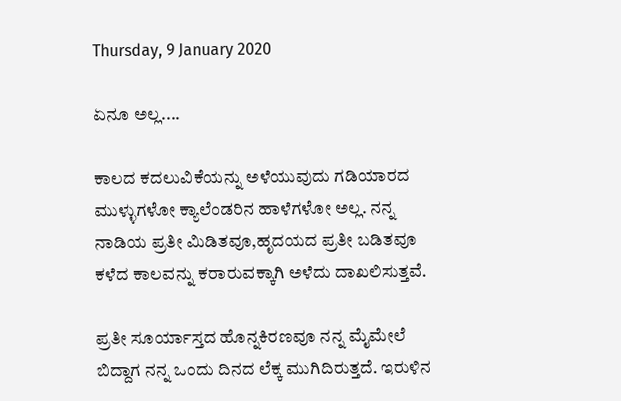Thursday, 9 January 2020

ಏನೂ ಅಲ್ಲ....

ಕಾಲದ ಕದಲುವಿಕೆಯನ್ನು ಅಳೆಯುವುದು ಗಡಿಯಾರದ ಮುಳ್ಳುಗಳೋ ಕ್ಯಾಲೆಂಡರಿನ ಹಾಳೆಗಳೋ ಅಲ್ಲ. ನನ್ನ ನಾಡಿಯ ಪ್ರತೀ ಮಿಡಿತವೂ,ಹೃದಯದ ಪ್ರತೀ ಬಡಿತವೂ ಕಳೆದ ಕಾಲವನ್ನು ಕರಾರುವಕ್ಕಾಗಿ ಅಳೆದು ದಾಖಲಿಸುತ್ತವೆ.

ಪ್ರತೀ ಸೂರ್ಯಾಸ್ತದ ಹೊನ್ನಕಿರಣವೂ ನನ್ನ ಮೈಮೇಲೆ ಬಿದ್ದಾಗ ನನ್ನ ಒಂದು ದಿನದ ಲೆಕ್ಕ ಮುಗಿದಿರುತ್ತದೆ. ಇರುಳಿನ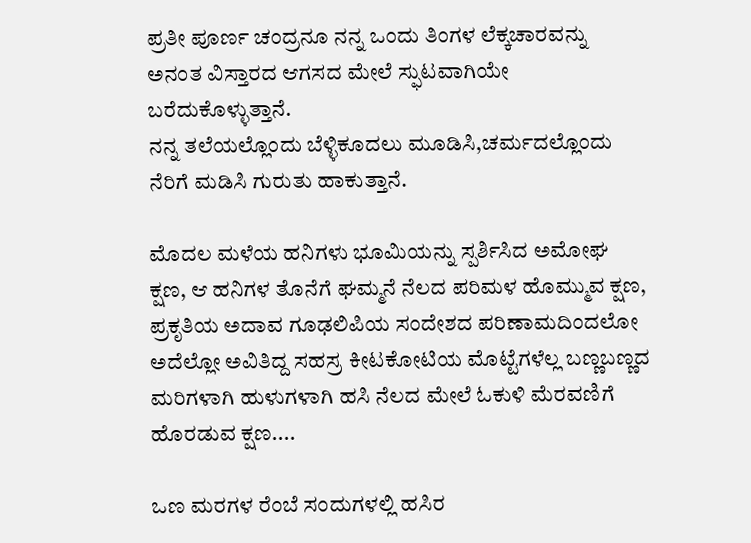ಪ್ರತೀ ಪೂರ್ಣ ಚಂದ್ರನೂ ನನ್ನ ಒಂದು ತಿಂಗಳ ಲೆಕ್ಕಚಾರವನ್ನು  ಅನಂತ ವಿಸ್ತಾರದ ಆಗಸದ ಮೇಲೆ ಸ್ಫುಟವಾಗಿಯೇ ಬರೆದುಕೊಳ್ಳುತ್ತಾನೆ.
ನನ್ನ ತಲೆಯಲ್ಲೊಂದು ಬೆಳ್ಳಿಕೂದಲು ಮೂಡಿಸಿ,ಚರ್ಮದಲ್ಲೊಂದು ನೆರಿಗೆ ಮಡಿಸಿ ಗುರುತು ಹಾಕುತ್ತಾನೆ.

ಮೊದಲ ಮಳೆಯ ಹನಿಗಳು ಭೂಮಿಯನ್ನು ಸ್ಪರ್ಶಿಸಿದ ಅಮೋಘ ಕ್ಷಣ, ಆ ಹನಿಗಳ ತೊನೆಗೆ ಘಮ್ಮನೆ ನೆಲದ ಪರಿಮಳ ಹೊಮ್ಮುವ ಕ್ಷಣ, ಪ್ರಕೃತಿಯ ಅದಾವ ಗೂಢಲಿಪಿಯ ಸಂದೇಶದ ಪರಿಣಾಮದಿಂದಲೋ ಅದೆಲ್ಲೋ ಅವಿತಿದ್ದ ಸಹಸ್ರ ಕೀಟಕೋಟಿಯ ಮೊಟ್ಟೆಗಳೆಲ್ಲ ಬಣ್ಣಬಣ್ಣದ ಮರಿಗಳಾಗಿ ಹುಳುಗಳಾಗಿ ಹಸಿ ನೆಲದ ಮೇಲೆ ಓಕುಳಿ ಮೆರವಣಿಗೆ ಹೊರಡುವ ಕ್ಷಣ....

ಒಣ ಮರಗಳ ರೆಂಬೆ ಸಂದುಗಳಲ್ಲಿ ಹಸಿರ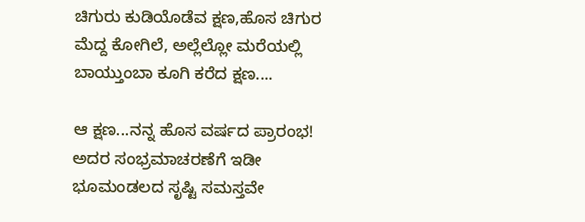ಚಿಗುರು ಕುಡಿಯೊಡೆವ ಕ್ಷಣ,ಹೊಸ ಚಿಗುರ ಮೆದ್ದ‌ ಕೋಗಿಲೆ, ಅಲ್ಲೆಲ್ಲೋ ಮರೆಯಲ್ಲಿ ಬಾಯ್ತುಂಬಾ ಕೂಗಿ ಕರೆದ ಕ್ಷಣ....

ಆ ಕ್ಷಣ...ನನ್ನ ಹೊಸ ವರ್ಷದ ಪ್ರಾರಂಭ!
ಅದರ ಸಂಭ್ರಮಾಚರಣೆಗೆ ಇಡೀ ಭೂಮಂಡಲದ ಸೃಷ್ಟಿ ಸಮಸ್ತವೇ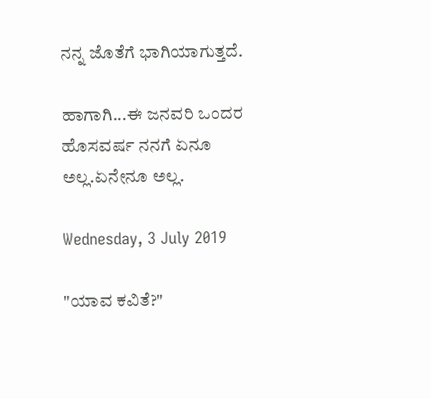ನನ್ನ ಜೊತೆಗೆ ಭಾಗಿಯಾಗುತ್ತದೆ.

ಹಾಗಾಗಿ...ಈ ಜನವರಿ ಒಂದರ ಹೊಸವರ್ಷ ನನಗೆ ಏನೂ ಅಲ್ಲ.ಏನೇನೂ ಅಲ್ಲ.

Wednesday, 3 July 2019

"ಯಾವ ಕವಿತೆ?"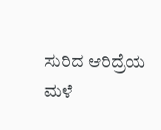ಸುರಿದ ಆರಿದ್ರೆಯ ಮಳೆ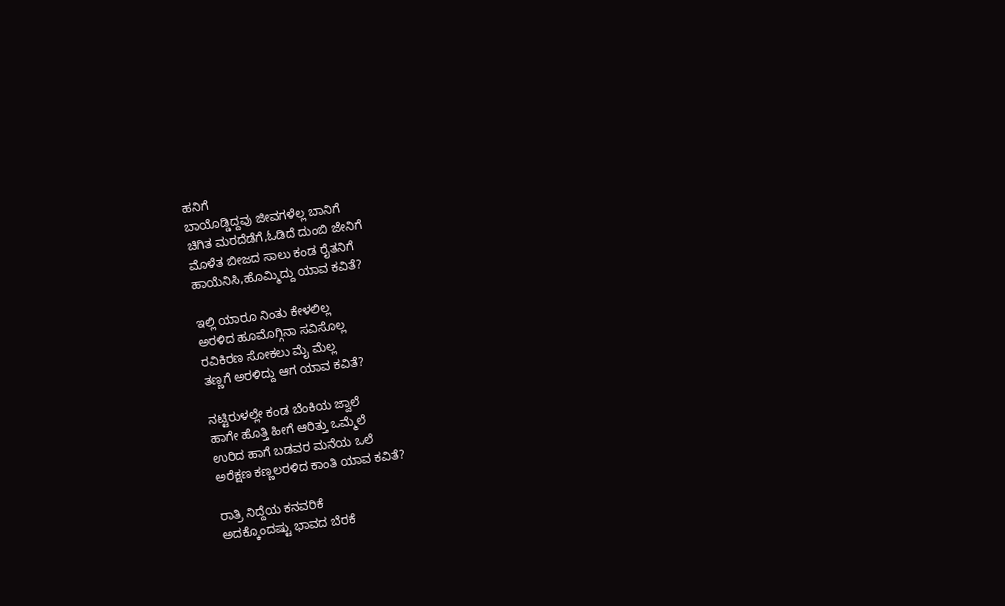ಹನಿಗೆ
ಬಾಯೊಡ್ಡಿದ್ದವು ಜೀವಗಳೆಲ್ಲ ಬಾನಿಗೆ
ಚಿಗಿತ ಮರದೆಡೆಗೆ,ಓಡಿದೆ ದುಂಬಿ ಜೇನಿಗೆ
ಮೊಳೆತ ಬೀಜದ ಸಾಲು ಕಂಡ ರೈತನಿಗೆ
ಹಾಯೆನಿಸಿ,ಹೊಮ್ಮಿದ್ದು ಯಾವ ಕವಿತೆ?

ಇಲ್ಲಿ ಯಾರೂ ನಿಂತು ಕೇಳಲಿಲ್ಲ
ಅರಳಿದ ಹೂಮೊಗ್ಗಿನಾ ಸವಿಸೊಲ್ಲ
ರವಿಕಿರಣ ಸೋಕಲು ಮೈ ಮೆಲ್ಲ
ತಣ್ಣಗೆ ಅರಳಿದ್ದು ಆಗ ಯಾವ ಕವಿತೆ?

ನಟ್ಟಿರುಳಲ್ಲೇ ಕಂಡ ಬೆಂಕಿಯ ಜ್ವಾಲೆ
ಹಾಗೇ ಹೊತ್ತಿ ಹೀಗೆ ಆರಿತ್ತು ಒಮ್ಮೆಲೆ
ಉರಿದ ಹಾಗೆ ಬಡವರ ಮನೆಯ ಒಲೆ
ಅರೆಕ್ಷಣ ಕಣ್ಣಲರಳಿದ ಕಾಂತಿ ಯಾವ ಕವಿತೆ?

ರಾತ್ರಿ ನಿದ್ದೆಯ ಕನವರಿಕೆ
ಅದಕ್ಕೊಂದಷ್ಟು ಭಾವದ ಬೆರಕೆ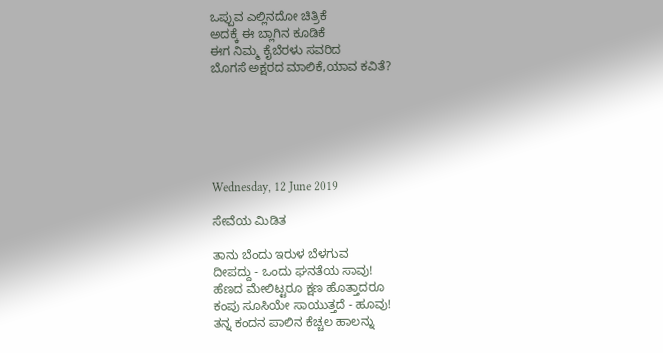ಒಪ್ಪುವ ಎಲ್ಲಿನದೋ ಚಿತ್ರಿಕೆ
ಅದಕ್ಕೆ ಈ ಬ್ಲಾಗಿನ ಕೂಡಿಕೆ
ಈಗ ನಿಮ್ಮ ಕೈಬೆರಳು ಸವರಿದ
ಬೊಗಸೆ ಅಕ್ಷರದ ಮಾಲಿಕೆ,ಯಾವ ಕವಿತೆ?






Wednesday, 12 June 2019

ಸೇವೆಯ ಮಿಡಿತ

ತಾನು ಬೆಂದು ಇರುಳ ಬೆಳಗುವ
ದೀಪದ್ದು - ಒಂದು ಘನತೆಯ ಸಾವು!
ಹೆಣದ ಮೇಲಿಟ್ಟರೂ ಕ್ಷಣ ಹೊತ್ತಾದರೂ
ಕಂಪು ಸೂಸಿಯೇ ಸಾಯುತ್ತದೆ - ಹೂವು!
ತನ್ನ ಕಂದನ ಪಾಲಿನ ಕೆಚ್ಚಲ ಹಾಲನ್ನು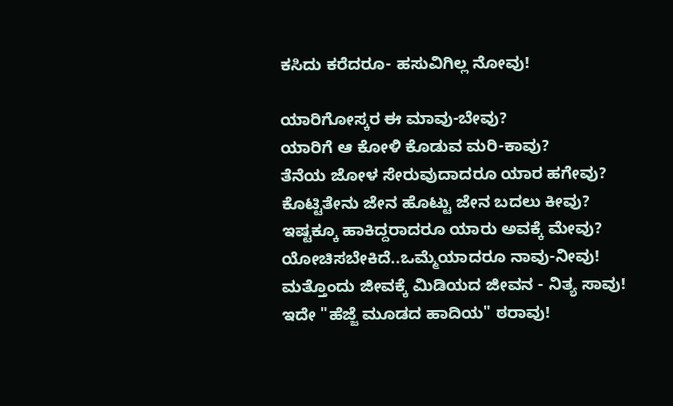ಕಸಿದು ಕರೆದರೂ- ಹಸುವಿಗಿಲ್ಲ ನೋವು!

ಯಾರಿಗೋಸ್ಕರ ಈ ಮಾವು-ಬೇವು?
ಯಾರಿಗೆ ಆ ಕೋಳಿ ಕೊಡುವ ಮರಿ-ಕಾವು?
ತೆನೆಯ ಜೋಳ ಸೇರುವುದಾದರೂ ಯಾರ ಹಗೇವು?
ಕೊಟ್ಟಿತೇನು ಜೇನ ಹೊಟ್ಟು ಜೇನ ಬದಲು ಕೀವು?
ಇಷ್ಟಕ್ಕೂ ಹಾಕಿದ್ದರಾದರೂ ಯಾರು ಅವಕ್ಕೆ ಮೇವು?
ಯೋಚಿಸಬೇಕಿದೆ..ಒಮ್ಮೆಯಾದರೂ ನಾವು-ನೀವು!
ಮತ್ತೊಂದು ಜೀವಕ್ಕೆ ಮಿಡಿಯದ ಜೀವನ‌ - ನಿತ್ಯ ಸಾವು!
ಇದೇ "ಹೆಜ್ಜೆ ಮೂಡದ ಹಾದಿಯ" ಠರಾವು!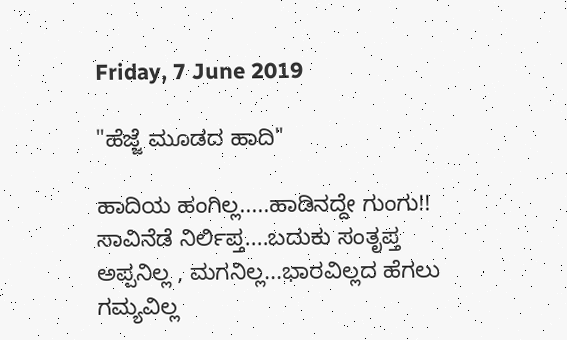Friday, 7 June 2019

"ಹೆಜ್ಜೆ ಮೂಡದ ಹಾದಿ"

ಹಾದಿಯ ಹಂಗಿಲ್ಲ.....ಹಾಡಿನದ್ದೇ ಗುಂಗು!!
ಸಾವಿನೆಡೆ ನಿರ್ಲಿಪ್ತ....ಬದುಕು ಸಂತೃಪ್ತ
ಅಪ್ಪನಿಲ್ಲ , ಮಗನಿಲ್ಲ...ಭಾರವಿಲ್ಲದ ಹೆಗಲು
ಗಮ್ಯವಿಲ್ಲ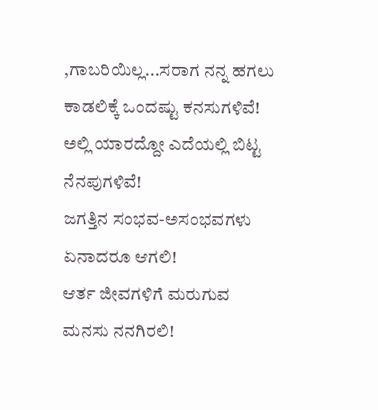,ಗಾಬರಿಯಿಲ್ಲ...ಸರಾಗ ನನ್ನ ಹಗಲು
ಕಾಡಲಿಕ್ಕೆ ಒಂದಷ್ಟು ಕನಸುಗಳಿವೆ!
ಅಲ್ಲಿ ಯಾರದ್ದೋ ಎದೆಯಲ್ಲಿ ಬಿಟ್ಟ ನೆನಪುಗಳಿವೆ!
ಜಗತ್ತಿನ ಸಂಭವ-ಅಸಂಭವಗಳು ಏನಾದರೂ ಆಗಲಿ!
ಆರ್ತ ಜೀವಗಳಿಗೆ ಮರುಗುವ ಮನಸು ನನಗಿರಲಿ!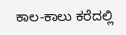ಕಾಲ-ಕಾಲು ಕರೆದಲ್ಲಿ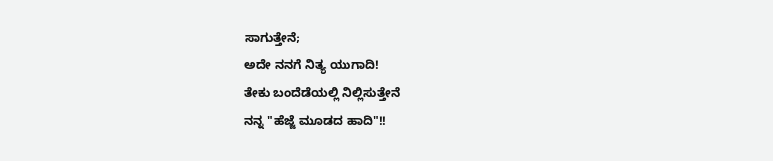ಸಾಗುತ್ತೇನೆ;
ಅದೇ ನನಗೆ ನಿತ್ಯ ಯುಗಾದಿ!
ತೇಕು ಬಂದೆಡೆಯಲ್ಲಿ ನಿಲ್ಲಿಸುತ್ತೇನೆ
ನನ್ನ "ಹೆಜ್ಜೆ ಮೂಡದ ಹಾದಿ"!!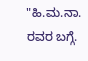"ಹಿ.ಮ.ನಾ. ರವರ ಬಗ್ಗೆ.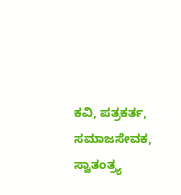ಕವಿ, ಪತ್ರಕರ್ತ, ಸಮಾಜಸೇವಕ, ಸ್ವಾತಂತ್ರ್ಯ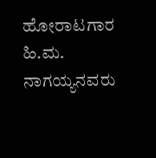ಹೋರಾಟಗಾರ ಹಿ.ಮ. ನಾಗಯ್ಯನವರು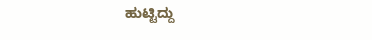ಹುಟ್ಟಿದ್ದು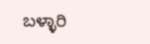ಬಳ್ಳಾರಿ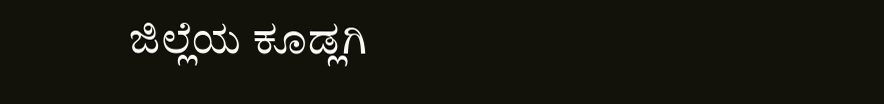ಜಿಲ್ಲೆಯ ಕೂಡ್ಲಗಿ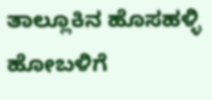ತಾಲ್ಲೂಕಿನ ಹೊಸಹಳ್ಳಿ ಹೋಬಳಿಗೆ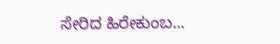ಸೇರಿದ ಹಿರೇಕುಂಬ...